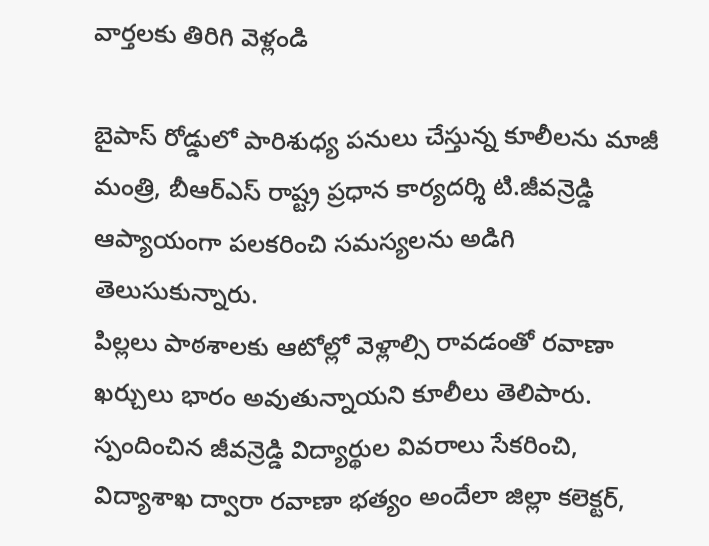వార్తలకు తిరిగి వెళ్లండి

బైపాస్ రోడ్డులో పారిశుధ్య పనులు చేస్తున్న కూలీలను మాజీ మంత్రి, బీఆర్ఎస్ రాష్ట్ర ప్రధాన కార్యదర్శి టి.జీవన్రెడ్డి ఆప్యాయంగా పలకరించి సమస్యలను అడిగి తెలుసుకున్నారు.
పిల్లలు పాఠశాలకు ఆటోల్లో వెళ్లాల్సి రావడంతో రవాణా ఖర్చులు భారం అవుతున్నాయని కూలీలు తెలిపారు. స్పందించిన జీవన్రెడ్డి విద్యార్థుల వివరాలు సేకరించి, విద్యాశాఖ ద్వారా రవాణా భత్యం అందేలా జిల్లా కలెక్టర్,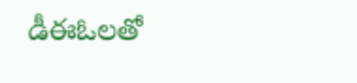డీఈఓలతో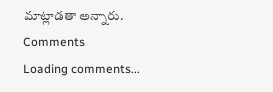మాట్లాడతా అన్నారు.
Comments
Loading comments...